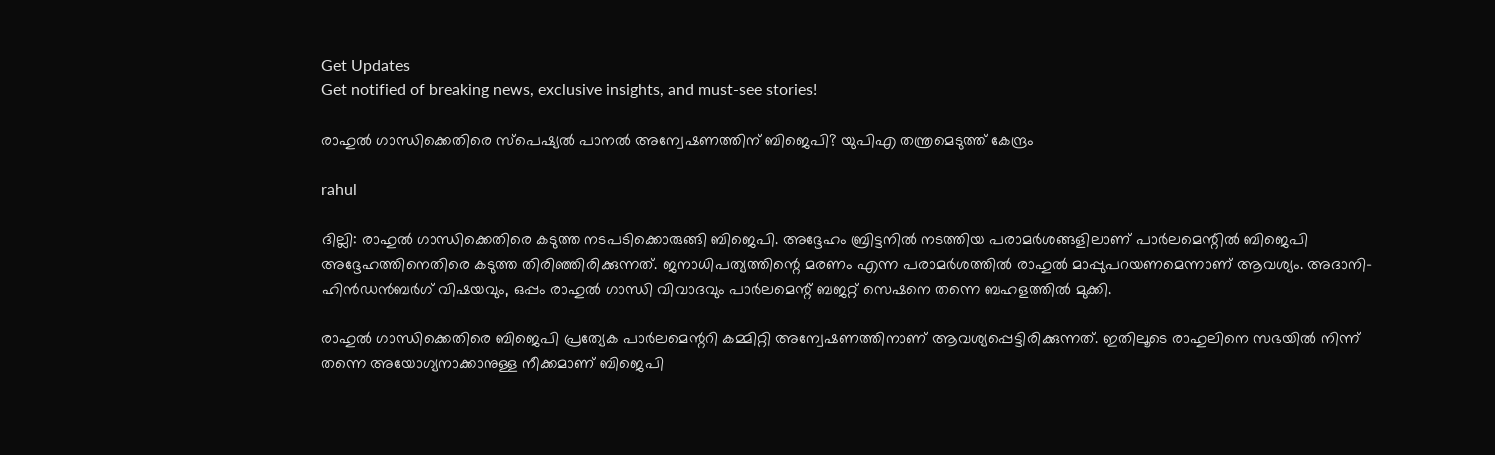Get Updates
Get notified of breaking news, exclusive insights, and must-see stories!

രാഹുല്‍ ഗാന്ധിക്കെതിരെ സ്‌പെഷ്യല്‍ പാനല്‍ അന്വേഷണത്തിന് ബിജെപി? യുപിഎ തന്ത്രമെടുത്ത് കേന്ദ്രം

rahul

ദില്ലി: രാഹുല്‍ ഗാന്ധിക്കെതിരെ കടുത്ത നടപടിക്കൊരുങ്ങി ബിജെപി. അദ്ദേഹം ബ്രിട്ടനില്‍ നടത്തിയ പരാമര്‍ശങ്ങളിലാണ് പാര്‍ലമെന്റില്‍ ബിജെപി അദ്ദേഹത്തിനെതിരെ കടുത്ത തിരിഞ്ഞിരിക്കുന്നത്. ജനാധിപത്യത്തിന്റെ മരണം എന്ന പരാമര്‍ശത്തില്‍ രാഹുല്‍ മാപ്പുപറയണമെന്നാണ് ആവശ്യം. അദാനി-ഹിന്‍ഡന്‍ബര്‍ഗ് വിഷയവും, ഒപ്പം രാഹുല്‍ ഗാന്ധി വിവാദവും പാര്‍ലമെന്റ് ബജറ്റ് സെഷനെ തന്നെ ബഹളത്തില്‍ മുക്കി.

രാഹുല്‍ ഗാന്ധിക്കെതിരെ ബിജെപി പ്രത്യേക പാര്‍ലമെന്ററി കമ്മിറ്റി അന്വേഷണത്തിനാണ് ആവശ്യപ്പെട്ടിരിക്കുന്നത്. ഇതിലൂടെ രാഹുലിനെ സഭയില്‍ നിന്ന് തന്നെ അയോഗ്യനാക്കാനുള്ള നീക്കമാണ് ബിജെപി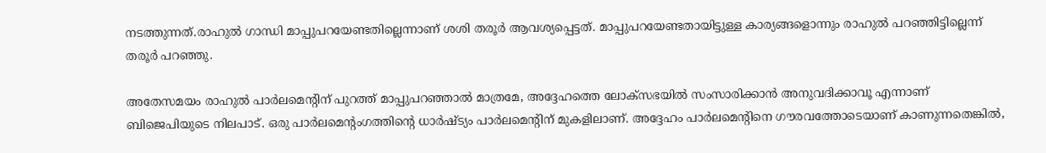നടത്തുന്നത്.രാഹുല്‍ ഗാന്ധി മാപ്പുപറയേണ്ടതില്ലെന്നാണ് ശശി തരൂര്‍ ആവശ്യപ്പെട്ടത്. മാപ്പുപറയേണ്ടതായിട്ടുള്ള കാര്യങ്ങളൊന്നും രാഹുല്‍ പറഞ്ഞിട്ടില്ലെന്ന് തരൂര്‍ പറഞ്ഞു.

അതേസമയം രാഹുല്‍ പാര്‍ലമെന്റിന് പുറത്ത് മാപ്പുപറഞ്ഞാല്‍ മാത്രമേ, അദ്ദേഹത്തെ ലോക്‌സഭയില്‍ സംസാരിക്കാന്‍ അനുവദിക്കാവൂ എന്നാണ് ബിജെപിയുടെ നിലപാട്. ഒരു പാര്‍ലമെന്റംഗത്തിന്റെ ധാര്‍ഷ്ട്യം പാര്‍ലമെന്റിന് മുകളിലാണ്. അദ്ദേഹം പാര്‍ലമെന്റിനെ ഗൗരവത്തോടെയാണ് കാണുന്നതെങ്കില്‍,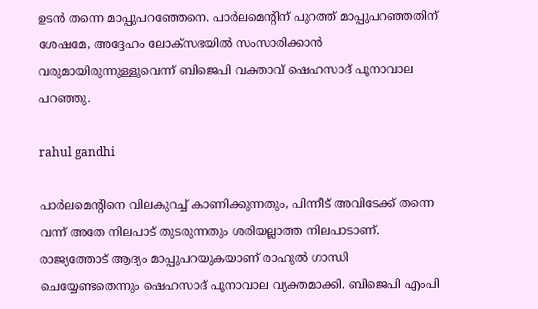ഉടന്‍ തന്നെ മാപ്പുപറഞ്ഞേനെ. പാര്‍ലമെന്റിന് പുറത്ത് മാപ്പുപറഞ്ഞതിന് ശേഷമേ, അദ്ദേഹം ലോക്‌സഭയില്‍ സംസാരിക്കാന്‍ വരുമായിരുന്നുള്ളുവെന്ന് ബിജെപി വക്താവ് ഷെഹസാദ് പൂനാവാല പറഞ്ഞു.

rahul gandhi

പാര്‍ലമെന്റിനെ വിലകുറച്ച് കാണിക്കുന്നതും, പിന്നീട് അവിടേക്ക് തന്നെ വന്ന് അതേ നിലപാട് തുടരുന്നതും ശരിയല്ലാത്ത നിലപാടാണ്. രാജ്യത്തോട് ആദ്യം മാപ്പുപറയുകയാണ് രാഹുല്‍ ഗാന്ധി ചെയ്യേണ്ടതെന്നും ഷെഹസാദ് പൂനാവാല വ്യക്തമാക്കി. ബിജെപി എംപി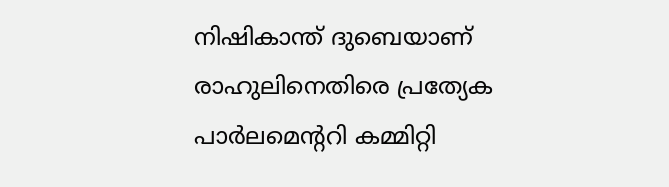നിഷികാന്ത് ദുബെയാണ് രാഹുലിനെതിരെ പ്രത്യേക പാര്‍ലമെന്ററി കമ്മിറ്റി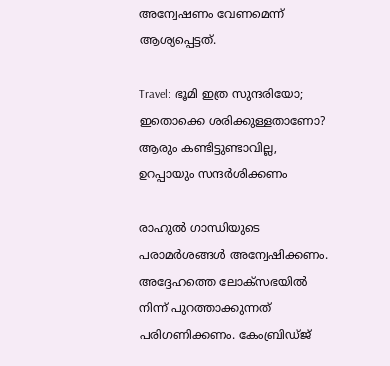അന്വേഷണം വേണമെന്ന് ആശ്യപ്പെട്ടത്.

Travel: ഭൂമി ഇത്ര സുന്ദരിയോ; ഇതൊക്കെ ശരിക്കുള്ളതാണോ? ആരും കണ്ടിട്ടുണ്ടാവില്ല, ഉറപ്പായും സന്ദര്‍ശിക്കണം

രാഹുല്‍ ഗാന്ധിയുടെ പരാമര്‍ശങ്ങള്‍ അന്വേഷിക്കണം. അദ്ദേഹത്തെ ലോക്‌സഭയില്‍ നിന്ന് പുറത്താക്കുന്നത് പരിഗണിക്കണം. കേംബ്രിഡ്ജ്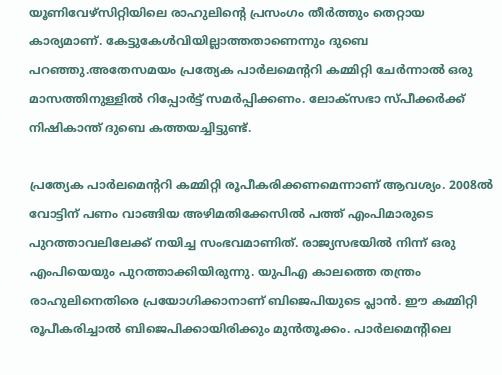യൂണിവേഴ്‌സിറ്റിയിലെ രാഹുലിന്റെ പ്രസംഗം തീര്‍ത്തും തെറ്റായ കാര്യമാണ്. കേട്ടുകേള്‍വിയില്ലാത്തതാണെന്നും ദുബെ പറഞ്ഞു.അതേസമയം പ്രത്യേക പാര്‍ലമെന്ററി കമ്മിറ്റി ചേര്‍ന്നാല്‍ ഒരു മാസത്തിനുള്ളില്‍ റിപ്പോര്‍ട്ട് സമര്‍പ്പിക്കണം. ലോക്‌സഭാ സ്പീക്കര്‍ക്ക് നിഷികാന്ത് ദുബെ കത്തയച്ചിട്ടുണ്ട്.

പ്രത്യേക പാര്‍ലമെന്ററി കമ്മിറ്റി രൂപീകരിക്കണമെന്നാണ് ആവശ്യം. 2008ല്‍ വോട്ടിന് പണം വാങ്ങിയ അഴിമതിക്കേസില്‍ പത്ത് എംപിമാരുടെ പുറത്താവലിലേക്ക് നയിച്ച സംഭവമാണിത്. രാജ്യസഭയില്‍ നിന്ന് ഒരു എംപിയെയും പുറത്താക്കിയിരുന്നു. യുപിഎ കാലത്തെ തന്ത്രം രാഹുലിനെതിരെ പ്രയോഗിക്കാനാണ് ബിജെപിയുടെ പ്ലാന്‍. ഈ കമ്മിറ്റി രൂപീകരിച്ചാല്‍ ബിജെപിക്കായിരിക്കും മുന്‍തൂക്കം. പാര്‍ലമെന്റിലെ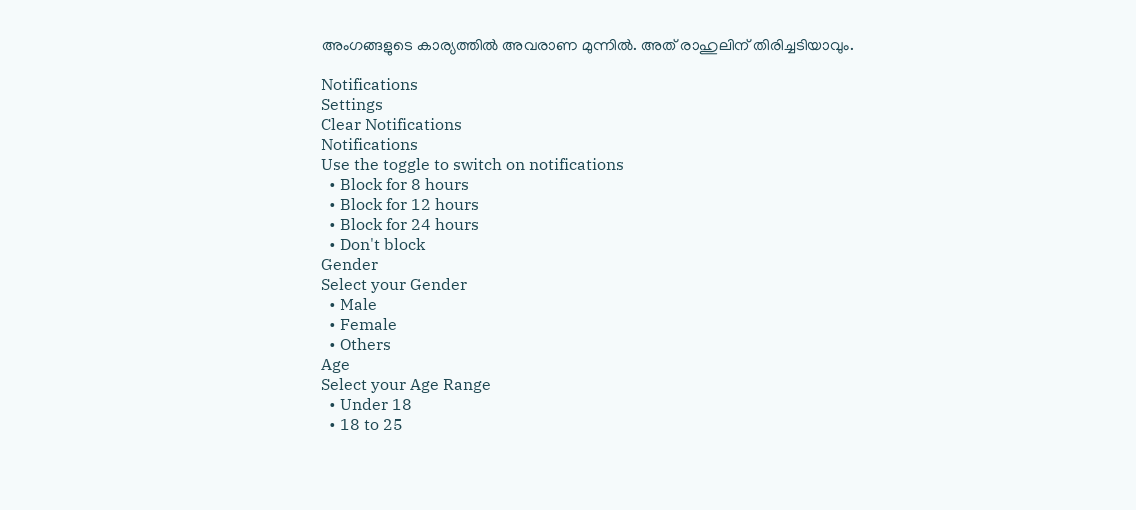അംഗങ്ങളുടെ കാര്യത്തില്‍ അവരാണ മുന്നില്‍. അത് രാഹുലിന് തിരിച്ചടിയാവും.

Notifications
Settings
Clear Notifications
Notifications
Use the toggle to switch on notifications
  • Block for 8 hours
  • Block for 12 hours
  • Block for 24 hours
  • Don't block
Gender
Select your Gender
  • Male
  • Female
  • Others
Age
Select your Age Range
  • Under 18
  • 18 to 25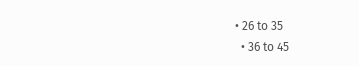• 26 to 35
  • 36 to 45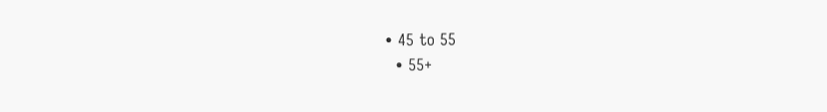• 45 to 55
  • 55+